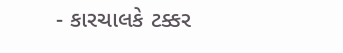- કારચાલકે ટક્કર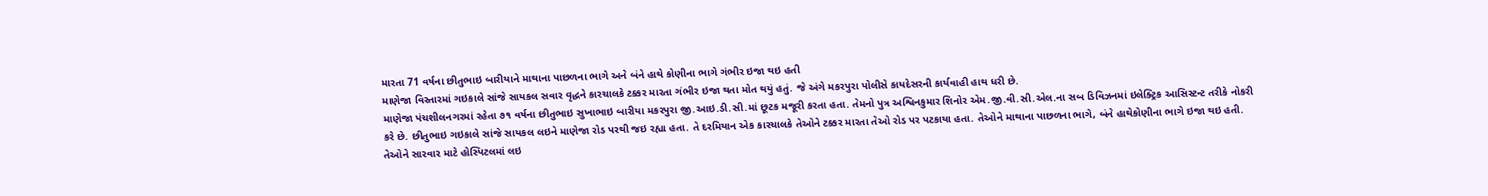મારતા 71 વર્ષના છીતુભાઇ બારીયાને માથાના પાછળના ભાગે અને બંને હાથે કોણીના ભાગે ગંભીર ઇજા થઇ હતી
માણેજા વિસ્તારમાં ગઇકાલે સાંજે સાયકલ સવાર વૃદ્ધને કારચાલકે ટક્કર મારતા ગંભીર ઇજા થતા મોત થયું હતું. જે અંગે મકરપુરા પોલીસે કાયદેસરની કાર્યવાહી હાથ ધરી છે.
માણેજા પંચશીલનગરમાં રહેતા ૭૧ વર્ષના છીતુભાઇ સુખાભાઇ બારીયા મકરપુરા જી.આઇ.ડી.સી.માં છૂટક મજૂરી કરતા હતા. તેમનો પુત્ર અશ્વિનકુમાર શિનોર એમ.જી.વી.સી.એલ.ના સબ ડિવિઝનમાં ઇલેક્ટ્રિક આસિસ્ટન્ટ તરીકે નોકરી કરે છે. છીતુભાઇ ગઇકાલે સાંજે સાયકલ લઇને માણેજા રોડ પરથી જઇ રહ્યા હતા. તે દરમિયાન એક કારચાલકે તેઓને ટક્કર મારતા તેઓ રોડ પર પટકાયા હતા. તેઓને માથાના પાછળના ભાગે, બંને હાથેકોણીના ભાગે ઇજા થઇ હતી. તેઓને સારવાર માટે હોસ્પિટલમાં લઇ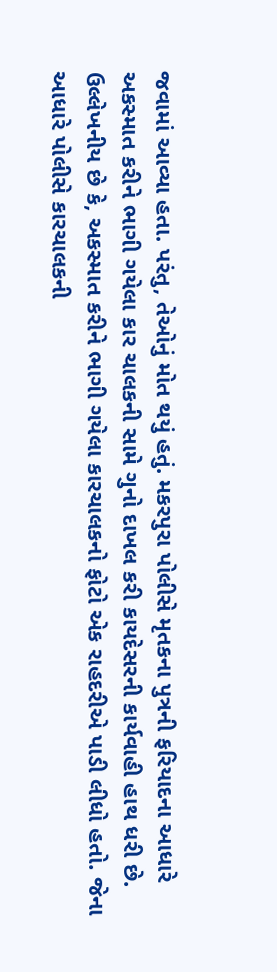જવામાં આવ્યા હતા. પરંતુ, તેઓનું મોત થયું હતું. મકરપુરા પોલીસે મૃતકના પુત્રની ફરિયાદના આધારે અકસ્માત કરીને ભાગી ગયેલા કાર ચાલકની સામે ગુનો દાખલ કરી કાયદેસરની કાર્યવાહી હાથ ધરી છે. ઉલ્લેખનીય છે કે, અકસ્માત કરીને ભાગી ગયેલા કારચાલકનો ફોટો એક રાહદરીએ પાડી લીધો હતો. જેના આધારે પોલીસે કારચાલકની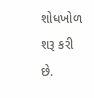શોધખોળ શરૂ કરી છે.